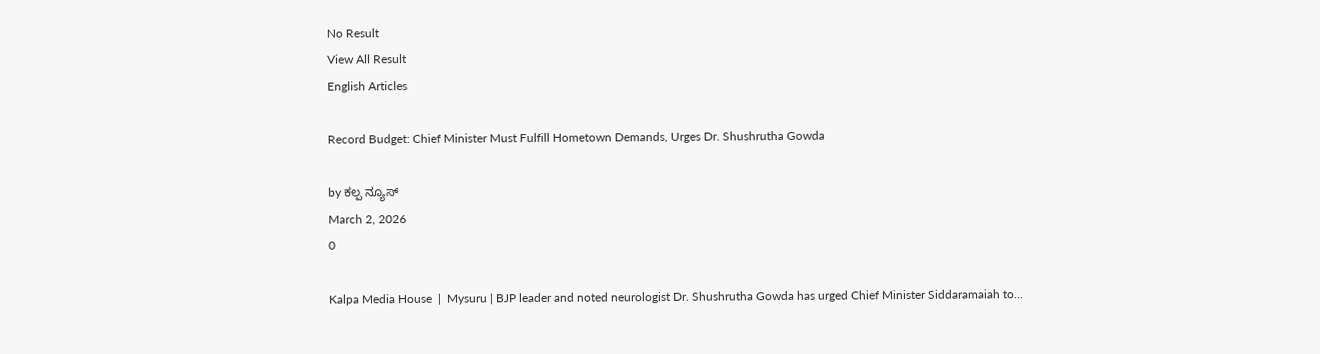No Result
View All Result
English Articles

Record Budget: Chief Minister Must Fulfill Hometown Demands, Urges Dr. Shushrutha Gowda

by ಕಲ್ಪ ನ್ಯೂಸ್
March 2, 2026
0

Kalpa Media House  |  Mysuru | BJP leader and noted neurologist Dr. Shushrutha Gowda has urged Chief Minister Siddaramaiah to...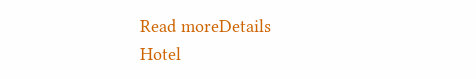Read moreDetails
Hotel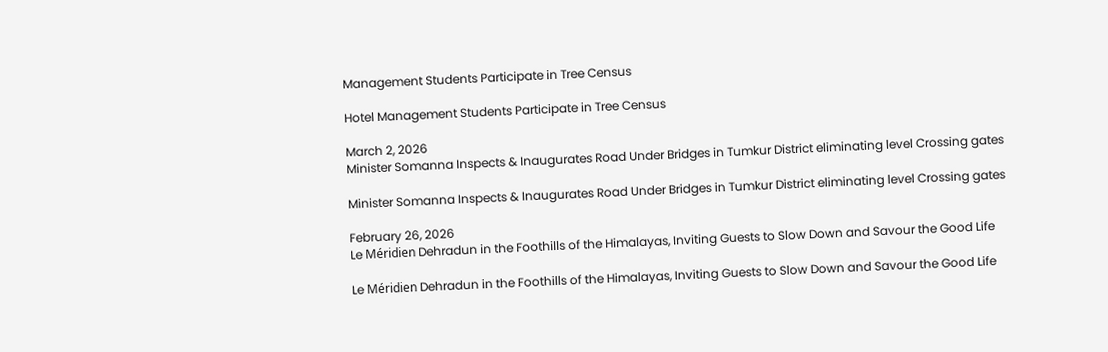Management Students Participate in Tree Census

Hotel Management Students Participate in Tree Census

March 2, 2026
Minister Somanna Inspects & Inaugurates Road Under Bridges in Tumkur District eliminating level Crossing gates

Minister Somanna Inspects & Inaugurates Road Under Bridges in Tumkur District eliminating level Crossing gates

February 26, 2026
Le Méridien Dehradun in the Foothills of the Himalayas, Inviting Guests to Slow Down and Savour the Good Life

Le Méridien Dehradun in the Foothills of the Himalayas, Inviting Guests to Slow Down and Savour the Good Life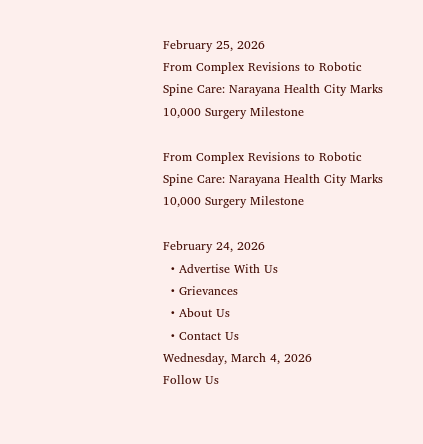February 25, 2026
From Complex Revisions to Robotic Spine Care: Narayana Health City Marks 10,000 Surgery Milestone

From Complex Revisions to Robotic Spine Care: Narayana Health City Marks 10,000 Surgery Milestone

February 24, 2026
  • Advertise With Us
  • Grievances
  • About Us
  • Contact Us
Wednesday, March 4, 2026
Follow Us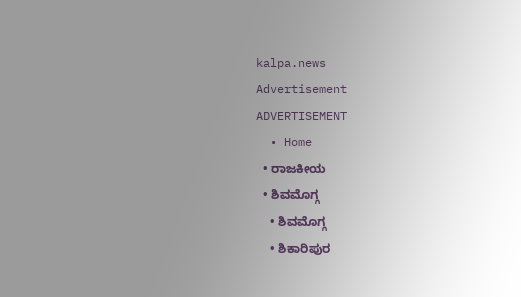kalpa.news
Advertisement
ADVERTISEMENT
  • Home
  • ರಾಜಕೀಯ
  • ಶಿವಮೊಗ್ಗ
    • ಶಿವಮೊಗ್ಗ
    • ಶಿಕಾರಿಪುರ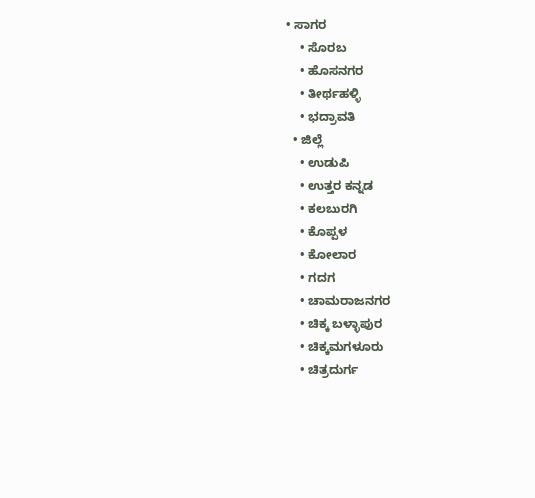• ಸಾಗರ
    • ಸೊರಬ
    • ಹೊಸನಗರ
    • ತೀರ್ಥಹಳ್ಳಿ
    • ಭದ್ರಾವತಿ
  • ಜಿಲ್ಲೆ
    • ಉಡುಪಿ
    • ಉತ್ತರ ಕನ್ನಡ
    • ಕಲಬುರಗಿ
    • ಕೊಪ್ಪಳ
    • ಕೋಲಾರ
    • ಗದಗ
    • ಚಾಮರಾಜನಗರ
    • ಚಿಕ್ಕ ಬಳ್ಳಾಪುರ
    • ಚಿಕ್ಕಮಗಳೂರು
    • ಚಿತ್ರದುರ್ಗ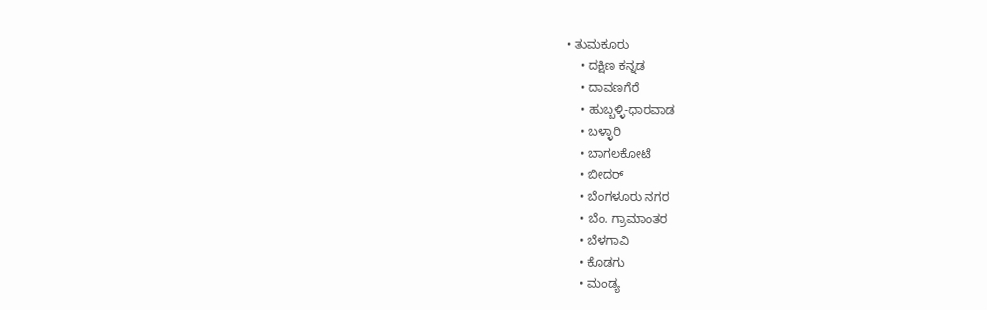• ತುಮಕೂರು
    • ದಕ್ಷಿಣ ಕನ್ನಡ
    • ದಾವಣಗೆರೆ
    • ಹುಬ್ಬಳ್ಳಿ-ಧಾರವಾಡ
    • ಬಳ್ಳಾರಿ
    • ಬಾಗಲಕೋಟೆ
    • ಬೀದರ್
    • ಬೆಂಗಳೂರು ನಗರ
    • ಬೆಂ. ಗ್ರಾಮಾಂತರ
    • ಬೆಳಗಾವಿ
    • ಕೊಡಗು
    • ಮಂಡ್ಯ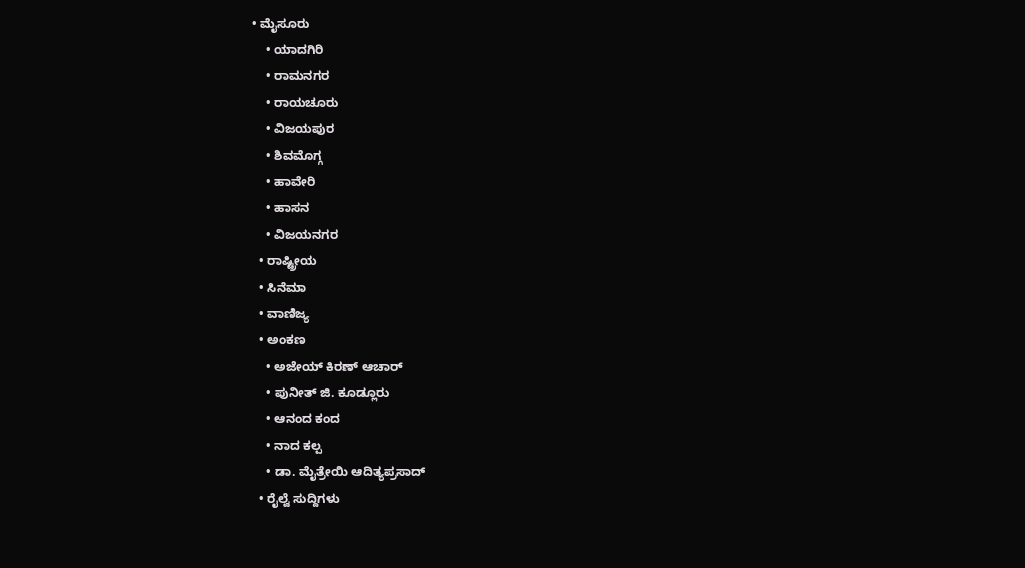• ಮೈಸೂರು
    • ಯಾದಗಿರಿ
    • ರಾಮನಗರ
    • ರಾಯಚೂರು
    • ವಿಜಯಪುರ
    • ಶಿವಮೊಗ್ಗ
    • ಹಾವೇರಿ
    • ಹಾಸನ
    • ವಿಜಯನಗರ
  • ರಾಷ್ಟ್ರೀಯ
  • ಸಿನೆಮಾ
  • ವಾಣಿಜ್ಯ
  • ಅಂಕಣ
    • ಅಜೇಯ್ ಕಿರಣ್ ಆಚಾರ್
    • ಪುನೀತ್ ಜಿ. ಕೂಡ್ಲೂರು
    • ಆನಂದ ಕಂದ
    • ನಾದ ಕಲ್ಪ
    • ಡಾ. ಮೈತ್ರೇಯಿ ಆದಿತ್ಯಪ್ರಸಾದ್
  • ರೈಲ್ವೆ ಸುದ್ದಿಗಳು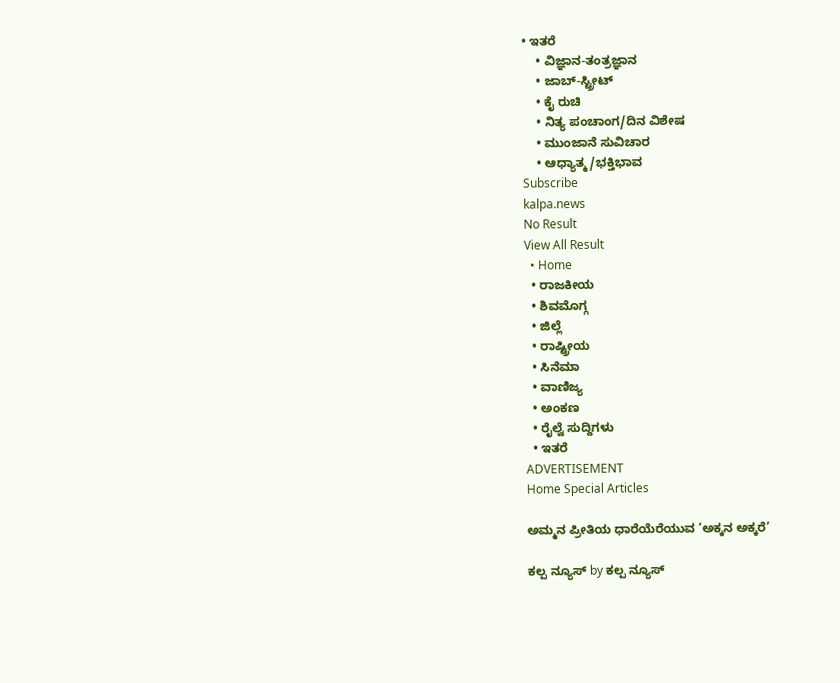• ಇತರೆ
    • ವಿಜ್ಞಾನ-ತಂತ್ರಜ್ಞಾನ
    • ಜಾಬ್-ಸ್ಟ್ರೀಟ್
    • ಕೈ ರುಚಿ
    • ನಿತ್ಯ ಪಂಚಾಂಗ/ದಿನ ವಿಶೇಷ
    • ಮುಂಜಾನೆ ಸುವಿಚಾರ
    • ಆಧ್ಯಾತ್ಮ/ಭಕ್ತಿಭಾವ
Subscribe
kalpa.news
No Result
View All Result
  • Home
  • ರಾಜಕೀಯ
  • ಶಿವಮೊಗ್ಗ
  • ಜಿಲ್ಲೆ
  • ರಾಷ್ಟ್ರೀಯ
  • ಸಿನೆಮಾ
  • ವಾಣಿಜ್ಯ
  • ಅಂಕಣ
  • ರೈಲ್ವೆ ಸುದ್ದಿಗಳು
  • ಇತರೆ
ADVERTISEMENT
Home Special Articles

ಅಮ್ಮನ ಪ್ರೀತಿಯ ಧಾರೆಯೆರೆಯುವ ‘ಅಕ್ಕನ ಅಕ್ಕರೆ’

ಕಲ್ಪ ನ್ಯೂಸ್ by ಕಲ್ಪ ನ್ಯೂಸ್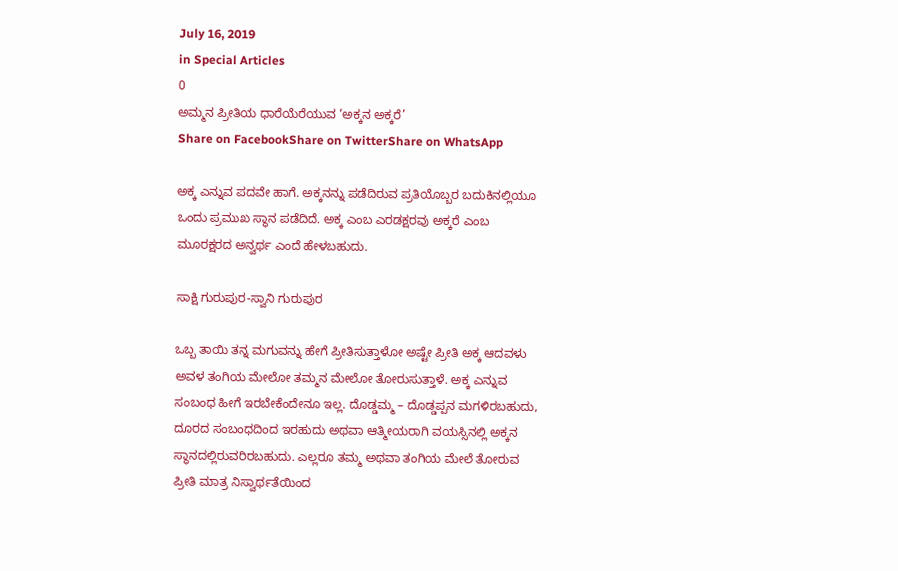July 16, 2019
in Special Articles
0
ಅಮ್ಮನ ಪ್ರೀತಿಯ ಧಾರೆಯೆರೆಯುವ ‘ಅಕ್ಕನ ಅಕ್ಕರೆ’
Share on FacebookShare on TwitterShare on WhatsApp

ಅಕ್ಕ ಎನ್ನುವ ಪದವೇ ಹಾಗೆ. ಅಕ್ಕನನ್ನು ಪಡೆದಿರುವ ಪ್ರತಿಯೊಬ್ಬರ ಬದುಕಿನಲ್ಲಿಯೂ ಒಂದು ಪ್ರಮುಖ ಸ್ಥಾನ ಪಡೆದಿದೆ. ಅಕ್ಕ ಎಂಬ ಎರಡಕ್ಷರವು ಅಕ್ಕರೆ ಎಂಬ ಮೂರಕ್ಷರದ ಅನ್ವರ್ಥ ಎಂದೆ ಹೇಳಬಹುದು.

ಸಾಕ್ಷಿ ಗುರುಪುರ-ಸ್ವಾನಿ ಗುರುಪುರ

ಒಬ್ಬ ತಾಯಿ ತನ್ನ ಮಗುವನ್ನು ಹೇಗೆ ಪ್ರೀತಿಸುತ್ತಾಳೋ ಅಷ್ಟೇ ಪ್ರೀತಿ ಅಕ್ಕ ಆದವಳು ಅವಳ ತಂಗಿಯ ಮೇಲೋ ತಮ್ಮನ ಮೇಲೋ ತೋರುಸುತ್ತಾಳೆ. ಅಕ್ಕ ಎನ್ನುವ ಸಂಬಂಧ ಹೀಗೆ ಇರಬೇಕೆಂದೇನೂ ಇಲ್ಲ. ದೊಡ್ಡಮ್ಮ – ದೊಡ್ಡಪ್ಪನ ಮಗಳಿರಬಹುದು, ದೂರದ ಸಂಬಂಧದಿಂದ ಇರಹುದು ಅಥವಾ ಆತ್ಮೀಯರಾಗಿ ವಯಸ್ಸಿನಲ್ಲಿ ಅಕ್ಕನ ಸ್ಥಾನದಲ್ಲಿರುವರಿರಬಹುದು. ಎಲ್ಲರೂ ತಮ್ಮ ಅಥವಾ ತಂಗಿಯ ಮೇಲೆ ತೋರುವ ಪ್ರೀತಿ ಮಾತ್ರ ನಿಸ್ವಾರ್ಥತೆಯಿಂದ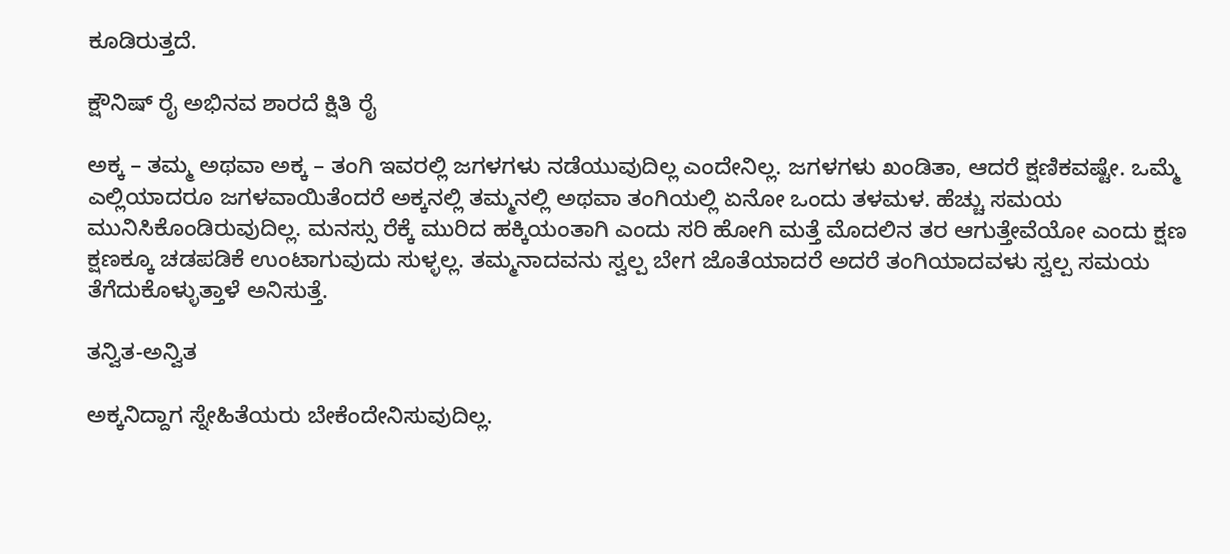ಕೂಡಿರುತ್ತದೆ.

ಕ್ಷೌನಿಷ್ ರೈ ಅಭಿನವ ಶಾರದೆ ಕ್ಷಿತಿ ರೈ

ಅಕ್ಕ – ತಮ್ಮ ಅಥವಾ ಅಕ್ಕ – ತಂಗಿ ಇವರಲ್ಲಿ ಜಗಳಗಳು ನಡೆಯುವುದಿಲ್ಲ ಎಂದೇನಿಲ್ಲ. ಜಗಳಗಳು ಖಂಡಿತಾ, ಆದರೆ ಕ್ಷಣಿಕವಷ್ಟೇ. ಒಮ್ಮೆ ಎಲ್ಲಿಯಾದರೂ ಜಗಳವಾಯಿತೆಂದರೆ ಅಕ್ಕನಲ್ಲಿ ತಮ್ಮನಲ್ಲಿ ಅಥವಾ ತಂಗಿಯಲ್ಲಿ ಏನೋ ಒಂದು ತಳಮಳ. ಹೆಚ್ಚು ಸಮಯ ಮುನಿಸಿಕೊಂಡಿರುವುದಿಲ್ಲ. ಮನಸ್ಸು ರೆಕ್ಕೆ ಮುರಿದ ಹಕ್ಕಿಯಂತಾಗಿ ಎಂದು ಸರಿ ಹೋಗಿ ಮತ್ತೆ ಮೊದಲಿನ ತರ ಆಗುತ್ತೇವೆಯೋ ಎಂದು ಕ್ಷಣ ಕ್ಷಣಕ್ಕೂ ಚಡಪಡಿಕೆ ಉಂಟಾಗುವುದು ಸುಳ್ಳಲ್ಲ. ತಮ್ಮನಾದವನು ಸ್ವಲ್ಪ ಬೇಗ ಜೊತೆಯಾದರೆ ಅದರೆ ತಂಗಿಯಾದವಳು ಸ್ವಲ್ಪ ಸಮಯ ತೆಗೆದುಕೊಳ್ಳುತ್ತಾಳೆ ಅನಿಸುತ್ತೆ.

ತನ್ವಿತ-ಅನ್ವಿತ

ಅಕ್ಕನಿದ್ದಾಗ ಸ್ನೇಹಿತೆಯರು ಬೇಕೆಂದೇನಿಸುವುದಿಲ್ಲ.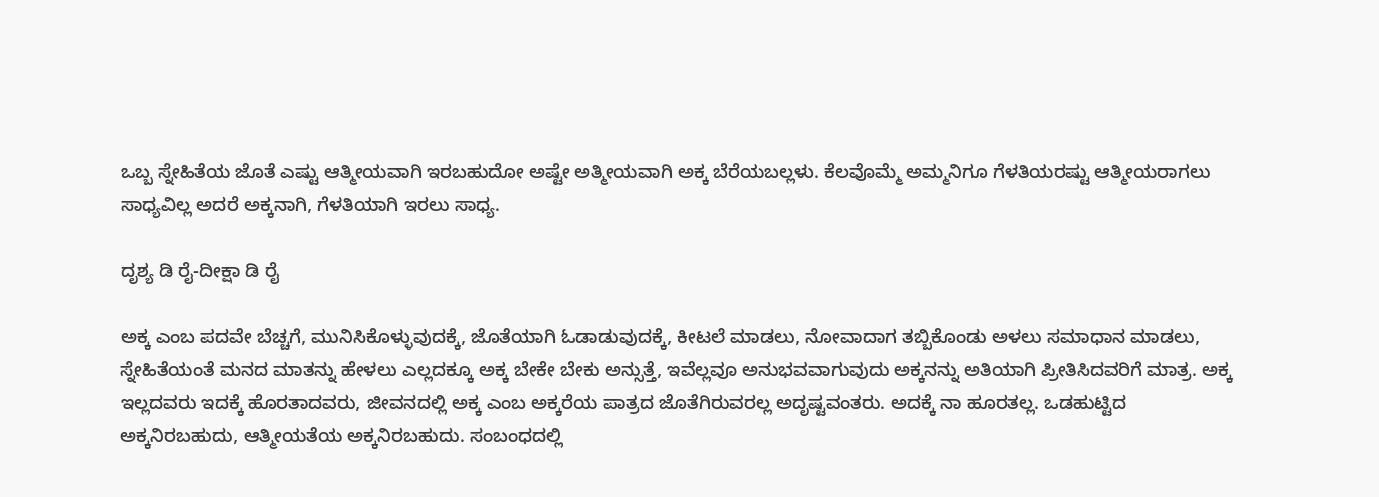ಒಬ್ಬ ಸ್ನೇಹಿತೆಯ ಜೊತೆ ಎಷ್ಟು ಆತ್ಮೀಯವಾಗಿ ಇರಬಹುದೋ ಅಷ್ಟೇ ಅತ್ಮೀಯವಾಗಿ ಅಕ್ಕ ಬೆರೆಯಬಲ್ಲಳು. ಕೆಲವೊಮ್ಮೆ ಅಮ್ಮನಿಗೂ ಗೆಳತಿಯರಷ್ಟು ಆತ್ಮೀಯರಾಗಲು ಸಾಧ್ಯವಿಲ್ಲ ಅದರೆ ಅಕ್ಕನಾಗಿ, ಗೆಳತಿಯಾಗಿ ಇರಲು ಸಾಧ್ಯ.

ದೃಶ್ಯ ಡಿ ರೈ-ದೀಕ್ಷಾ ಡಿ ರೈ

ಅಕ್ಕ ಎಂಬ ಪದವೇ ಬೆಚ್ಚಗೆ, ಮುನಿಸಿಕೊಳ್ಳುವುದಕ್ಕೆ, ಜೊತೆಯಾಗಿ ಓಡಾಡುವುದಕ್ಕೆ, ಕೀಟಲೆ ಮಾಡಲು, ನೋವಾದಾಗ ತಬ್ಬಿಕೊಂಡು ಅಳಲು ಸಮಾಧಾನ ಮಾಡಲು, ಸ್ನೇಹಿತೆಯಂತೆ ಮನದ ಮಾತನ್ನು ಹೇಳಲು ಎಲ್ಲದಕ್ಕೂ ಅಕ್ಕ ಬೇಕೇ ಬೇಕು ಅನ್ಸುತ್ತೆ, ಇವೆಲ್ಲವೂ ಅನುಭವವಾಗುವುದು ಅಕ್ಕನನ್ನು ಅತಿಯಾಗಿ ಪ್ರೀತಿಸಿದವರಿಗೆ ಮಾತ್ರ. ಅಕ್ಕ ಇಲ್ಲದವರು ಇದಕ್ಕೆ ಹೊರತಾದವರು, ಜೀವನದಲ್ಲಿ ಅಕ್ಕ ಎಂಬ ಅಕ್ಕರೆಯ ಪಾತ್ರದ ಜೊತೆಗಿರುವರಲ್ಲ ಅದೃಷ್ಟವಂತರು. ಅದಕ್ಕೆ ನಾ ಹೂರತಲ್ಲ. ಒಡಹುಟ್ಟಿದ ಅಕ್ಕನಿರಬಹುದು, ಆತ್ಮೀಯತೆಯ ಅಕ್ಕನಿರಬಹುದು. ಸಂಬಂಧದಲ್ಲಿ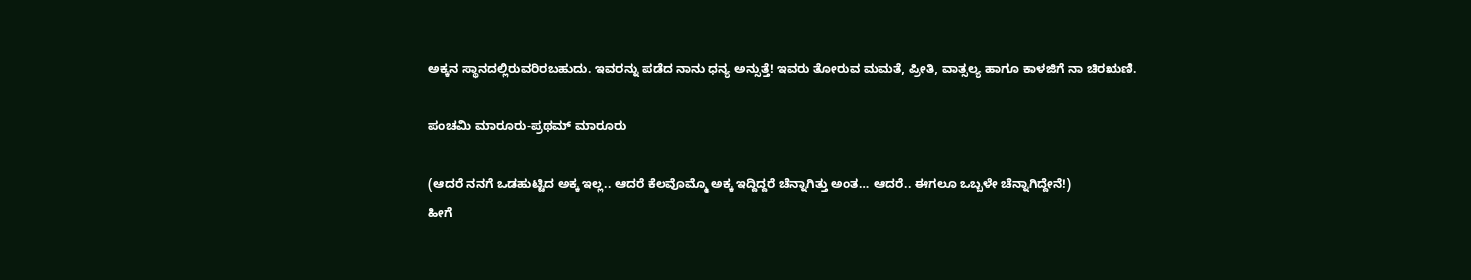ಅಕ್ಕನ ಸ್ಥಾನದಲ್ಲಿರುವರಿರಬಹುದು. ಇವರನ್ನು ಪಡೆದ ನಾನು ಧನ್ಯ ಅನ್ಸುತ್ತೆ! ಇವರು ತೋರುವ ಮಮತೆ, ಪ್ರೀತಿ, ವಾತ್ಸಲ್ಯ ಹಾಗೂ ಕಾಳಜಿಗೆ ನಾ ಚಿರಋಣಿ.

ಪಂಚಮಿ ಮಾರೂರು-ಪ್ರಥಮ್ ಮಾರೂರು

(ಆದರೆ ನನಗೆ ಒಡಹುಟ್ಟಿದ ಅಕ್ಕ ಇಲ್ಲ.. ಆದರೆ ಕೆಲವೊಮ್ಮೊ ಅಕ್ಕ ಇದ್ದಿದ್ದರೆ ಚೆನ್ನಾಗಿತ್ತು ಅಂತ… ಆದರೆ.. ಈಗಲೂ ಒಬ್ಬಳೇ ಚೆನ್ನಾಗಿದ್ದೇನೆ!)
ಹೀಗೆ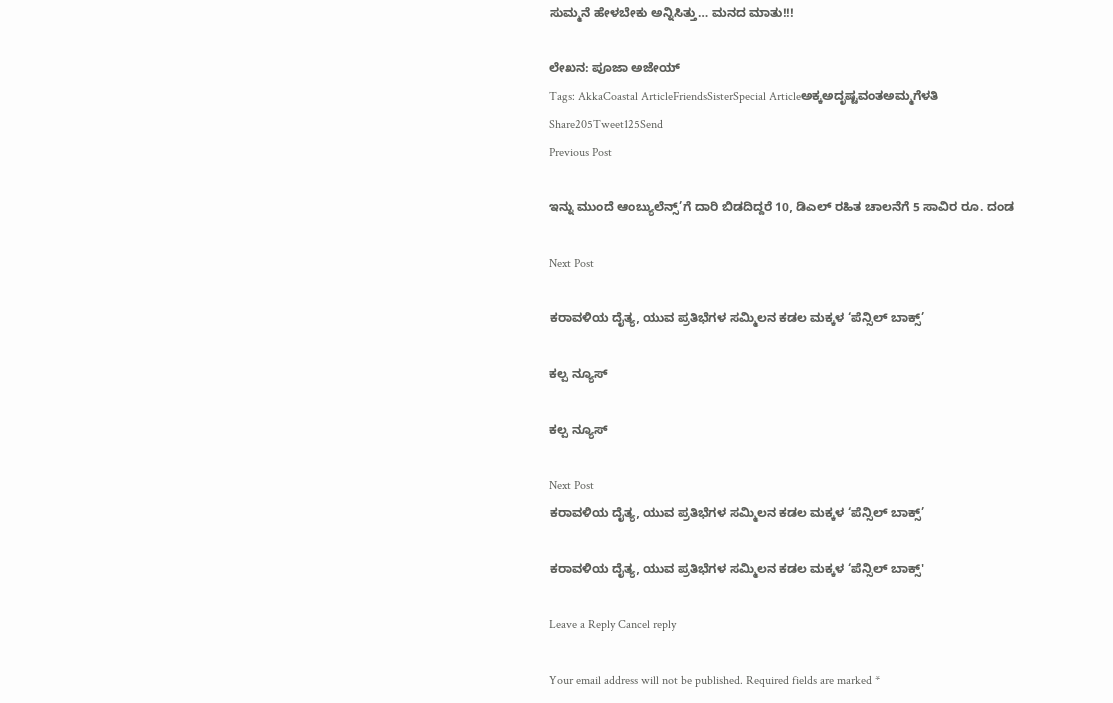ಸುಮ್ಮನೆ ಹೇಳಬೇಕು ಅನ್ನಿಸಿತ್ತು… ಮನದ ಮಾತು!!!

ಲೇಖನ: ಪೂಜಾ ಅಜೇಯ್
Tags: AkkaCoastal ArticleFriendsSisterSpecial Articleಅಕ್ಕಅದೃಷ್ಟವಂತಅಮ್ಮಗೆಳತಿ
Share205Tweet125Send
Previous Post

ಇನ್ನು ಮುಂದೆ ಆಂಬ್ಯುಲೆನ್ಸ್‌’ಗೆ ದಾರಿ ಬಿಡದಿದ್ದರೆ 10, ಡಿಎಲ್ ರಹಿತ ಚಾಲನೆಗೆ 5 ಸಾವಿರ ರೂ. ದಂಡ

Next Post

ಕರಾವಳಿಯ ದೈತ್ಯ, ಯುವ ಪ್ರತಿಭೆಗಳ ಸಮ್ಮಿಲನ ಕಡಲ ಮಕ್ಕಳ ‘ಪೆನ್ಸಿಲ್ ಬಾಕ್ಸ್‌’

ಕಲ್ಪ ನ್ಯೂಸ್

ಕಲ್ಪ ನ್ಯೂಸ್

Next Post
ಕರಾವಳಿಯ ದೈತ್ಯ, ಯುವ ಪ್ರತಿಭೆಗಳ ಸಮ್ಮಿಲನ ಕಡಲ ಮಕ್ಕಳ ‘ಪೆನ್ಸಿಲ್ ಬಾಕ್ಸ್‌’

ಕರಾವಳಿಯ ದೈತ್ಯ, ಯುವ ಪ್ರತಿಭೆಗಳ ಸಮ್ಮಿಲನ ಕಡಲ ಮಕ್ಕಳ ‘ಪೆನ್ಸಿಲ್ ಬಾಕ್ಸ್‌'

Leave a Reply Cancel reply

Your email address will not be published. Required fields are marked *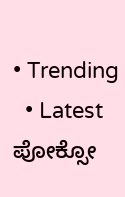• Trending
  • Latest
ಪೋಕ್ಸೋ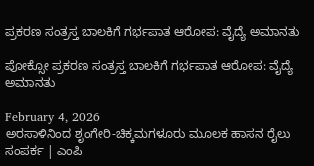ಪ್ರಕರಣ ಸಂತ್ರಸ್ತ ಬಾಲಕಿಗೆ ಗರ್ಭಪಾತ ಆರೋಪ: ವೈದ್ಯೆ ಅಮಾನತು

ಪೋಕ್ಸೋ ಪ್ರಕರಣ ಸಂತ್ರಸ್ತ ಬಾಲಕಿಗೆ ಗರ್ಭಪಾತ ಆರೋಪ: ವೈದ್ಯೆ ಅಮಾನತು

February 4, 2026
ಅರಸಾಳಿನಿಂದ ಶೃಂಗೇರಿ-ಚಿಕ್ಕಮಗಳೂರು ಮೂಲಕ ಹಾಸನ ರೈಲು ಸಂಪರ್ಕ | ಎಂಪಿ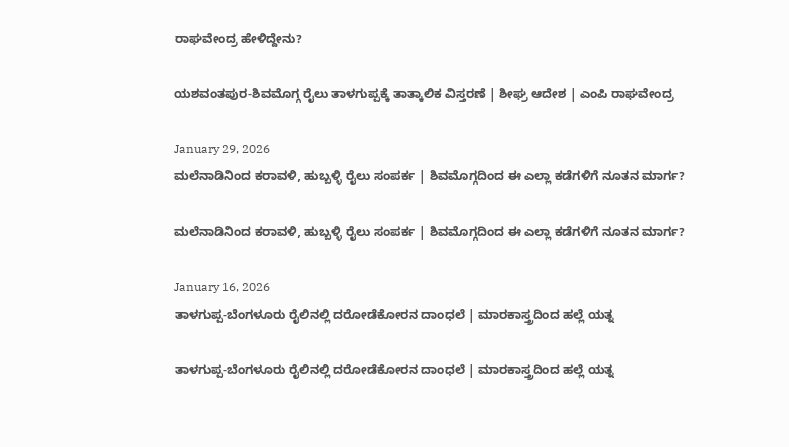ರಾಘವೇಂದ್ರ ಹೇಳಿದ್ದೇನು?

ಯಶವಂತಪುರ-ಶಿವಮೊಗ್ಗ ರೈಲು ತಾಳಗುಪ್ಪಕ್ಕೆ ತಾತ್ಕಾಲಿಕ ವಿಸ್ತರಣೆ | ಶೀಘ್ರ ಆದೇಶ | ಎಂಪಿ ರಾಘವೇಂದ್ರ

January 29, 2026
ಮಲೆನಾಡಿನಿಂದ ಕರಾವಳಿ, ಹುಬ್ಬಳ್ಳಿ ರೈಲು ಸಂಪರ್ಕ | ಶಿವಮೊಗ್ಗದಿಂದ ಈ ಎಲ್ಲಾ ಕಡೆಗಳಿಗೆ ನೂತನ ಮಾರ್ಗ?

ಮಲೆನಾಡಿನಿಂದ ಕರಾವಳಿ, ಹುಬ್ಬಳ್ಳಿ ರೈಲು ಸಂಪರ್ಕ | ಶಿವಮೊಗ್ಗದಿಂದ ಈ ಎಲ್ಲಾ ಕಡೆಗಳಿಗೆ ನೂತನ ಮಾರ್ಗ?

January 16, 2026
ತಾಳಗುಪ್ಪ-ಬೆಂಗಳೂರು ರೈಲಿನಲ್ಲಿ ದರೋಡೆಕೋರನ ದಾಂಧಲೆ | ಮಾರಕಾಸ್ತ್ರದಿಂದ ಹಲ್ಲೆ ಯತ್ನ

ತಾಳಗುಪ್ಪ-ಬೆಂಗಳೂರು ರೈಲಿನಲ್ಲಿ ದರೋಡೆಕೋರನ ದಾಂಧಲೆ | ಮಾರಕಾಸ್ತ್ರದಿಂದ ಹಲ್ಲೆ ಯತ್ನ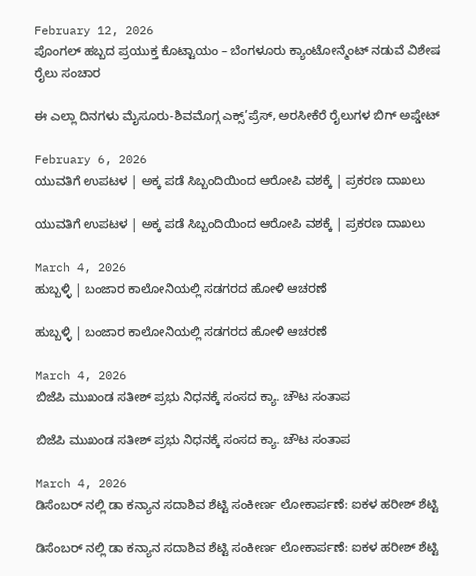February 12, 2026
ಪೊಂಗಲ್ ಹಬ್ಬದ ಪ್ರಯುಕ್ತ ಕೊಟ್ಟಾಯಂ – ಬೆಂಗಳೂರು ಕ್ಯಾಂಟೋನ್ಮೆಂಟ್ ನಡುವೆ ವಿಶೇಷ ರೈಲು ಸಂಚಾರ

ಈ ಎಲ್ಲಾ ದಿನಗಳು ಮೈಸೂರು-ಶಿವಮೊಗ್ಗ ಎಕ್ಸ್’ಪ್ರೆಸ್, ಅರಸೀಕೆರೆ ರೈಲುಗಳ ಬಿಗ್ ಅಪ್ಡೇಟ್

February 6, 2026
ಯುವತಿಗೆ ಉಪಟಳ | ಅಕ್ಕ ಪಡೆ ಸಿಬ್ಬಂದಿಯಿಂದ ಆರೋಪಿ ವಶಕ್ಕೆ | ಪ್ರಕರಣ ದಾಖಲು

ಯುವತಿಗೆ ಉಪಟಳ | ಅಕ್ಕ ಪಡೆ ಸಿಬ್ಬಂದಿಯಿಂದ ಆರೋಪಿ ವಶಕ್ಕೆ | ಪ್ರಕರಣ ದಾಖಲು

March 4, 2026
ಹುಬ್ಬಳ್ಳಿ | ಬಂಜಾರ ಕಾಲೋನಿಯಲ್ಲಿ ಸಡಗರದ ಹೋಳಿ ಆಚರಣೆ

ಹುಬ್ಬಳ್ಳಿ | ಬಂಜಾರ ಕಾಲೋನಿಯಲ್ಲಿ ಸಡಗರದ ಹೋಳಿ ಆಚರಣೆ

March 4, 2026
ಬಿಜೆಪಿ ಮುಖಂಡ ಸತೀಶ್ ಪ್ರಭು ನಿಧನಕ್ಕೆ ಸಂಸದ ಕ್ಯಾ. ಚೌಟ ಸಂತಾಪ

ಬಿಜೆಪಿ ಮುಖಂಡ ಸತೀಶ್ ಪ್ರಭು ನಿಧನಕ್ಕೆ ಸಂಸದ ಕ್ಯಾ. ಚೌಟ ಸಂತಾಪ

March 4, 2026
ಡಿಸೆಂಬರ್ ನಲ್ಲಿ ಡಾ ಕನ್ಯಾನ ಸದಾಶಿವ ಶೆಟ್ಟಿ ಸಂಕೀರ್ಣ ಲೋಕಾರ್ಪಣೆ: ಐಕಳ ಹರೀಶ್ ಶೆಟ್ಟಿ

ಡಿಸೆಂಬರ್ ನಲ್ಲಿ ಡಾ ಕನ್ಯಾನ ಸದಾಶಿವ ಶೆಟ್ಟಿ ಸಂಕೀರ್ಣ ಲೋಕಾರ್ಪಣೆ: ಐಕಳ ಹರೀಶ್ ಶೆಟ್ಟಿ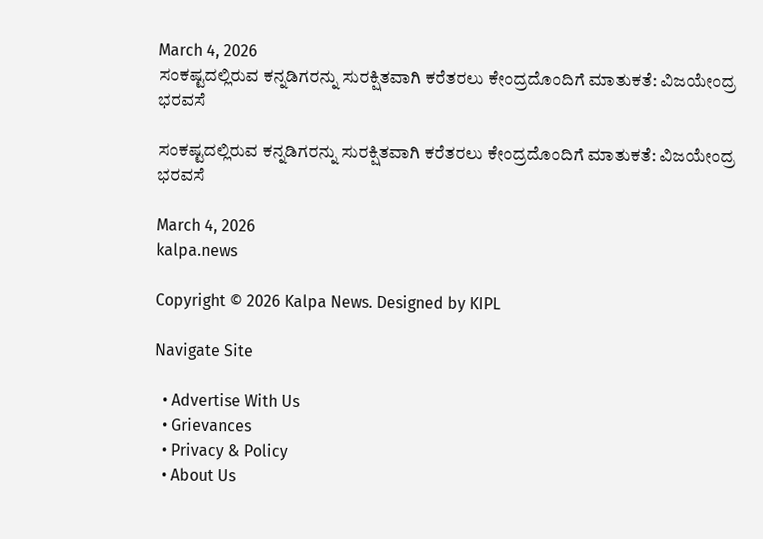March 4, 2026
ಸಂಕಷ್ಟದಲ್ಲಿರುವ ಕನ್ನಡಿಗರನ್ನು ಸುರಕ್ಷಿತವಾಗಿ ಕರೆತರಲು ಕೇಂದ್ರದೊಂದಿಗೆ ಮಾತುಕತೆ: ವಿಜಯೇಂದ್ರ ಭರವಸೆ

ಸಂಕಷ್ಟದಲ್ಲಿರುವ ಕನ್ನಡಿಗರನ್ನು ಸುರಕ್ಷಿತವಾಗಿ ಕರೆತರಲು ಕೇಂದ್ರದೊಂದಿಗೆ ಮಾತುಕತೆ: ವಿಜಯೇಂದ್ರ ಭರವಸೆ

March 4, 2026
kalpa.news

Copyright © 2026 Kalpa News. Designed by KIPL

Navigate Site

  • Advertise With Us
  • Grievances
  • Privacy & Policy
  • About Us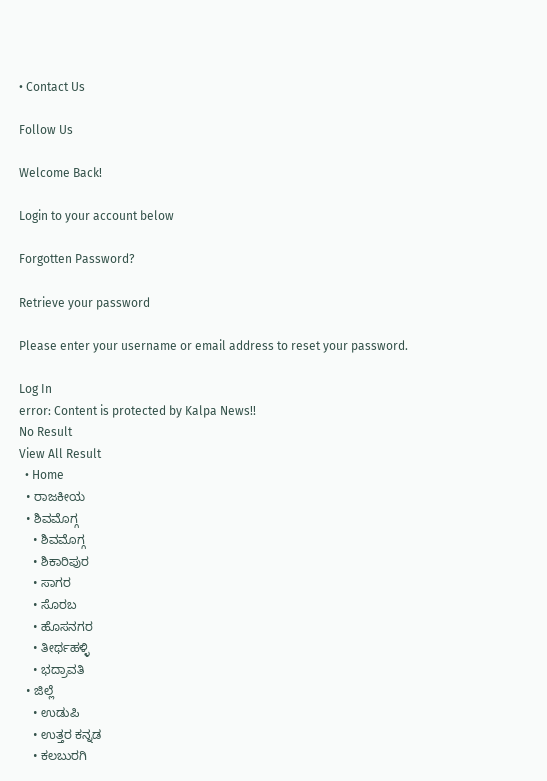• Contact Us

Follow Us

Welcome Back!

Login to your account below

Forgotten Password?

Retrieve your password

Please enter your username or email address to reset your password.

Log In
error: Content is protected by Kalpa News!!
No Result
View All Result
  • Home
  • ರಾಜಕೀಯ
  • ಶಿವಮೊಗ್ಗ
    • ಶಿವಮೊಗ್ಗ
    • ಶಿಕಾರಿಪುರ
    • ಸಾಗರ
    • ಸೊರಬ
    • ಹೊಸನಗರ
    • ತೀರ್ಥಹಳ್ಳಿ
    • ಭದ್ರಾವತಿ
  • ಜಿಲ್ಲೆ
    • ಉಡುಪಿ
    • ಉತ್ತರ ಕನ್ನಡ
    • ಕಲಬುರಗಿ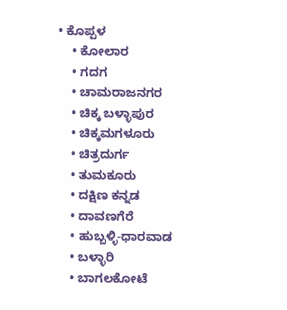• ಕೊಪ್ಪಳ
    • ಕೋಲಾರ
    • ಗದಗ
    • ಚಾಮರಾಜನಗರ
    • ಚಿಕ್ಕ ಬಳ್ಳಾಪುರ
    • ಚಿಕ್ಕಮಗಳೂರು
    • ಚಿತ್ರದುರ್ಗ
    • ತುಮಕೂರು
    • ದಕ್ಷಿಣ ಕನ್ನಡ
    • ದಾವಣಗೆರೆ
    • ಹುಬ್ಬಳ್ಳಿ-ಧಾರವಾಡ
    • ಬಳ್ಳಾರಿ
    • ಬಾಗಲಕೋಟೆ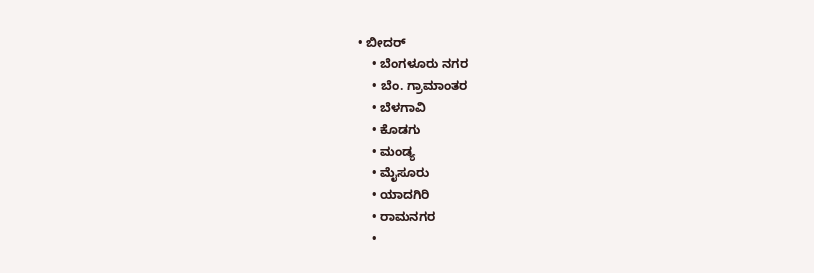• ಬೀದರ್
    • ಬೆಂಗಳೂರು ನಗರ
    • ಬೆಂ. ಗ್ರಾಮಾಂತರ
    • ಬೆಳಗಾವಿ
    • ಕೊಡಗು
    • ಮಂಡ್ಯ
    • ಮೈಸೂರು
    • ಯಾದಗಿರಿ
    • ರಾಮನಗರ
    •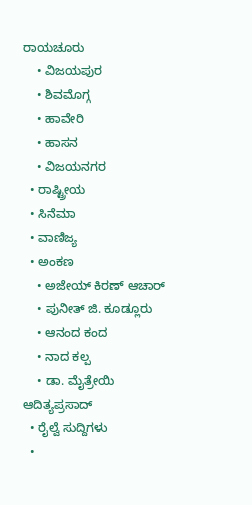ರಾಯಚೂರು
    • ವಿಜಯಪುರ
    • ಶಿವಮೊಗ್ಗ
    • ಹಾವೇರಿ
    • ಹಾಸನ
    • ವಿಜಯನಗರ
  • ರಾಷ್ಟ್ರೀಯ
  • ಸಿನೆಮಾ
  • ವಾಣಿಜ್ಯ
  • ಅಂಕಣ
    • ಅಜೇಯ್ ಕಿರಣ್ ಆಚಾರ್
    • ಪುನೀತ್ ಜಿ. ಕೂಡ್ಲೂರು
    • ಆನಂದ ಕಂದ
    • ನಾದ ಕಲ್ಪ
    • ಡಾ. ಮೈತ್ರೇಯಿ ಆದಿತ್ಯಪ್ರಸಾದ್
  • ರೈಲ್ವೆ ಸುದ್ದಿಗಳು
  •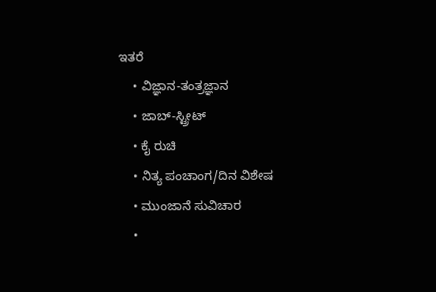ಇತರೆ
    • ವಿಜ್ಞಾನ-ತಂತ್ರಜ್ಞಾನ
    • ಜಾಬ್-ಸ್ಟ್ರೀಟ್
    • ಕೈ ರುಚಿ
    • ನಿತ್ಯ ಪಂಚಾಂಗ/ದಿನ ವಿಶೇಷ
    • ಮುಂಜಾನೆ ಸುವಿಚಾರ
    •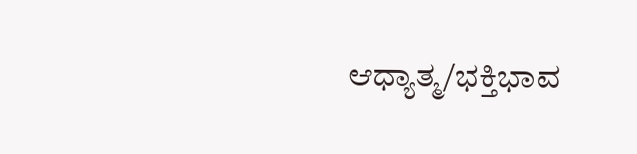ಆಧ್ಯಾತ್ಮ/ಭಕ್ತಿಭಾವ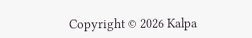Copyright © 2026 Kalpa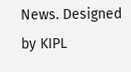News. Designed by KIPL